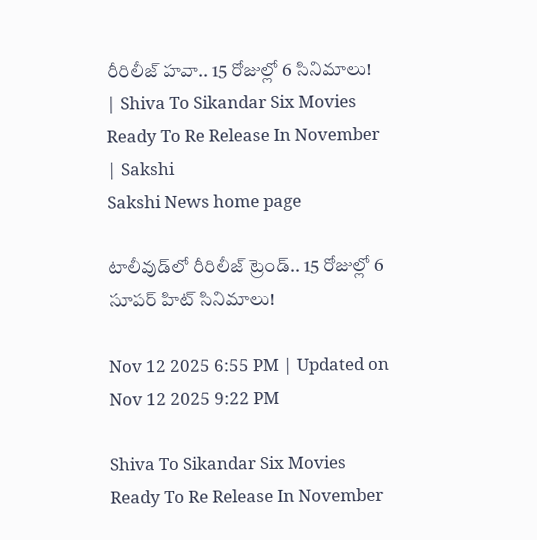రీరిలీజ్‌ హవా.. 15 రోజుల్లో 6 సినిమాలు! | Shiva To Sikandar Six Movies Ready To Re Release In November | Sakshi
Sakshi News home page

టాలీవుడ్‌లో రీరిలీజ్‌ ట్రెండ్‌.. 15 రోజుల్లో 6 సూపర్‌ హిట్‌ సినిమాలు!

Nov 12 2025 6:55 PM | Updated on Nov 12 2025 9:22 PM

Shiva To Sikandar Six Movies Ready To Re Release In November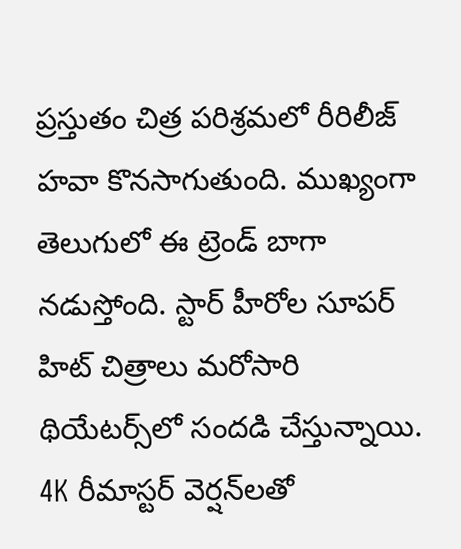ప్రస్తుతం చిత్ర పరిశ్రమలో రీరిలీజ్‌ హవా కొనసాగుతుంది. ముఖ్యంగా తెలుగులో ఈ ట్రెండ్‌ బాగా నడుస్తోంది. స్టార్‌ హీరోల సూపర్‌ హిట్‌ చిత్రాలు మరోసారి థియేటర్స్‌లో సందడి చేస్తున్నాయి. 4K రీమాస్టర్ వెర్షన్‌లతో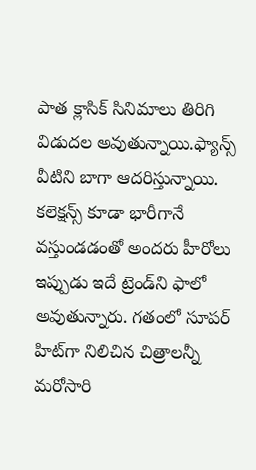పాత క్లాసిక్ సినిమాలు తిరిగి విడుదల అవుతున్నాయి.ఫ్యాన్స్‌ వీటిని బాగా ఆదరిస్తున్నాయి. కలెక్షన్స్‌ కూడా భారీగానే వస్తుండడంతో అందరు హీరోలు ఇప్పుడు ఇదే ట్రెండ్‌ని ఫాలో అవుతున్నారు. గతంలో సూపర్‌ హిట్‌గా నిలిచిన చిత్రాలన్నీ మరోసారి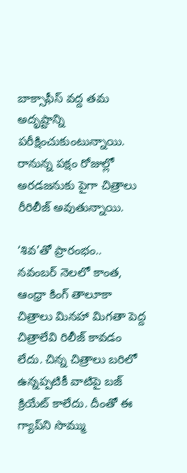బాక్సాఫీస్‌ వద్ద తమ అదృష్టాన్ని పరీక్షించుకుంటున్నాయి. రానున్న పక్షం రోజుల్లో అరడజనుకు పైగా చిత్రాలు రీరిలీజ్‌ అవుతున్నాయి.

‘శివ’తో ప్రారంభం..
నవంబర్‌ నెలలో కాంత, ఆంధ్రా కింగ్ తాలూకా చిత్రాలు మినహా మిగతా పెద్ద చిత్రాలేవి రిలీజ్‌ కావడం లేదు. చిన్న చిత్రాలు బరిలో ఉన్నప్పటికీ వాటిపై బజ్‌ క్రియేట్‌ కాలేదు. దీంతో ఈ గ్యాప్‌ని సొమ్ము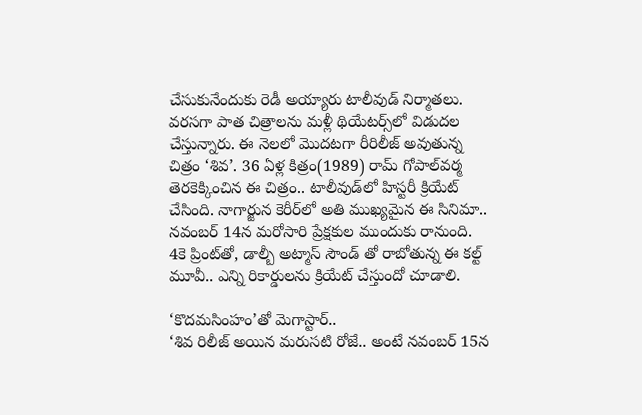చేసుకునేందుకు రెడీ అయ్యారు టాలీవుడ్‌ నిర్మాతలు. వరసగా పాత చిత్రాలను మళ్లీ థియేటర్స్‌లో విడుదల చేస్తున్నారు. ఈ నెలలో మొదటగా రీరిలీజ్‌ అవుతున్న చిత్రం ‘శివ’. 36 ఏళ్ల కిత్రం(1989) రామ్‌ గోపాల్‌వర్మ తెరకెక్కించిన ఈ చిత్రం.. టాలీవుడ్‌లో హిస్టరీ క్రియేట్‌ చేసింది. నాగార్జున కెరీర్‌లో అతి ముఖ్యమైన ఈ సినిమా.. నవంబర్‌ 14న మరోసారి ప్రేక్షకుల ముందుకు రానుంది.  4కె ప్రింట్‌తో, డాల్బీ అట్మాస్ సౌండ్ తో రాబోతున్న ఈ క‌ల్ట్ మూవీ.. ఎన్ని రికార్డులను క్రియేట్‌ చేస్తుందో చూడాలి.

‘కొదమసింహం’తో మెగాస్టార్‌..
‘శివ రిలీజ్‌ అయిన మరుసటి రోజే.. అంటే నవంబర్‌ 15న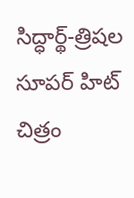సిద్ధార్థ్‌-త్రిషల సూపర్‌ హిట్‌ చిత్రం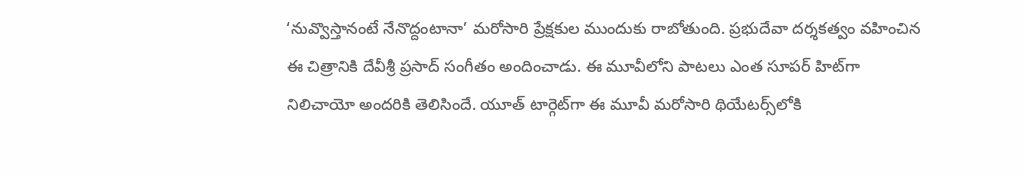‘నువ్వొస్తానంటే నేనొద్దంటానా’ మరోసారి ప్రేక్షకుల ముందుకు రాబోతుంది. ప్రభుదేవా దర్శకత్వం వహించిన ఈ చిత్రానికి దేవీశ్రీ ప్రసాద్‌ సంగీతం అందించాడు. ఈ మూవీలోని పాటలు ఎంత సూపర్‌ హిట్‌గా నిలిచాయో అందరికి తెలిసిందే. యూత్‌ టార్గెట్‌గా ఈ మూవీ మరోసారి థియేటర్స్‌లోకి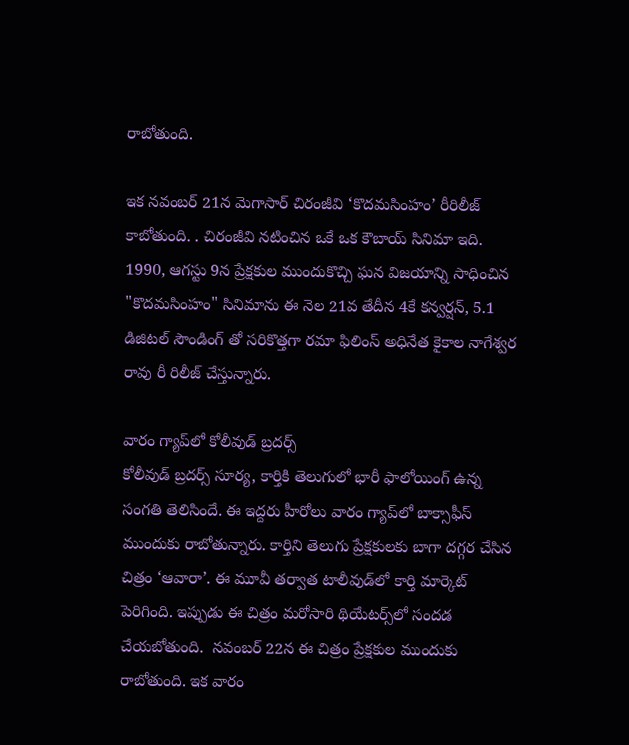రాబోతుంది.

ఇక నవంబర్‌ 21న మెగాసార్‌ చిరంజీవి ‘కొదమసింహం’ రీరిలీజ్‌ కాబోతుంది. . చిరంజీవి నటించిన ఒకే ఒక కౌబాయ్ సినిమా ఇది. 1990, ఆగస్టు 9న ప్రేక్షకుల ముందుకొచ్చి ఘన విజయాన్ని సాధించిన "కొదమసింహం" సినిమాను ఈ నెల 21వ తేదీన 4కే కన్వర్షన్, 5.1 డిజిటల్ సౌండింగ్ తో సరికొత్తగా రమా ఫిలింస్ అధినేత కైకాల నాగేశ్వర రావు రీ రిలీజ్ చేస్తున్నారు.

వారం గ్యాప్‌లో కోలీవుడ్‌ బ్రదర్స్‌
కోలీవుడ్‌ బ్రదర్స్‌ సూర్య, కార్తికి తెలుగులో భారీ ఫాలోయింగ్‌ ఉన్న సంగతి తెలిసిందే. ఈ ఇద్దరు హీరోలు వారం గ్యాప్‌లో బాక్సాఫీస్‌ ముందుకు రాబోతున్నారు. కార్తిని తెలుగు ప్రేక్షకులకు బాగా దగ్గర చేసిన చిత్రం ‘ఆవారా’. ఈ మూవీ తర్వాత టాలీవుడ్‌లో కార్తి మార్కెట్‌ పెరిగింది. ఇప్పుడు ఈ చిత్రం మరోసారి థియేటర్స్‌లో సందడ చేయబోతుంది.  నవంబర్‌ 22న ఈ చిత్రం ప్రేక్షకుల ముందుకు రాబోతుంది. ఇక వారం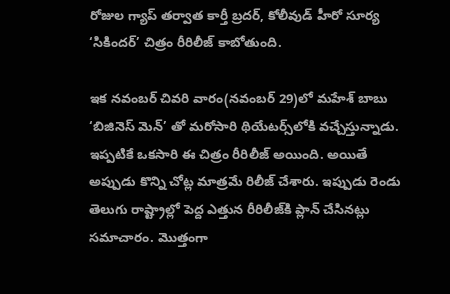రోజుల గ్యాప్‌ తర్వాత కార్తీ బ్రదర్‌, కోలీవుడ్‌ హీరో సూర్య ‘సికిందర్‌’ చిత్రం రీరిలీజ్‌ కాబోతుంది.

ఇక నవంబర్‌ చివరి వారం(నవంబర్‌ 29)లో మహేశ్‌ బాబు ‘బిజినెస్‌ మెన్‌’ తో మరోసారి థియేటర్స్‌లోకి వచ్చేస్తున్నాడు. ఇప్పటికే ఒకసారి ఈ చిత్రం రీరిలీజ్‌ అయింది. అయితే అప్పుడు కొన్ని చోట్ల మాత్రమే రిలీజ్‌ చేశారు. ఇప్పుడు రెండు తెలుగు రాష్ట్రాల్లో పెద్ద ఎత్తున రీరిలీజ్‌కి ప్లాన్‌ చేసినట్లు సమాచారం. మొత్తంగా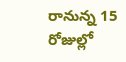రానున్న 15 రోజుల్లో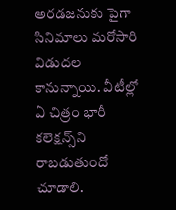అరడజనుకు పైగా సినిమాలు మరోసారి విడుదల కానున్నాయి. వీటీల్లో ఏ చిత్రం భారీ కలెక్షన్స్‌ని రాబడుతుందో చూడాలి.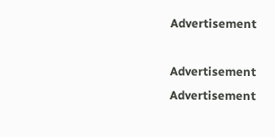Advertisement

Advertisement
Advertisement